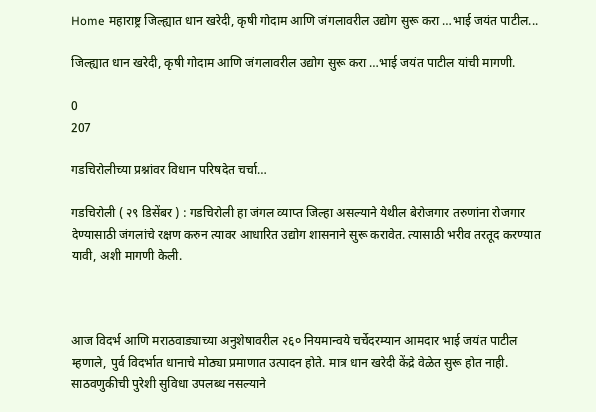Home महाराष्ट्र जिल्ह्यात धान खरेदी, कृषी गोदाम आणि जंगलावरील उद्योग सुरू करा …भाई जयंत पाटील...

जिल्ह्यात धान खरेदी, कृषी गोदाम आणि जंगलावरील उद्योग सुरू करा …भाई जयंत पाटील यांची मागणी.

0
207

गडचिरोलीच्या प्रश्नांवर विधान परिषदेत चर्चा…

गडचिरोली ( २९ डिसेंबर ) : गडचिरोली हा जंगल व्याप्त जिल्हा असल्याने येथील बेरोजगार तरुणांना रोजगार देण्यासाठी जंगलांचे रक्षण करुन त्यावर आधारित उद्योग शासनाने सुरू करावेत. त्यासाठी भरीव तरतूद करण्यात यावी, अशी मागणी केली.



आज विदर्भ आणि मराठवाड्याच्या अनुशेषावरील २६० नियमान्वये चर्चेदरम्यान आमदार भाई जयंत पाटील म्हणाले, पुर्व विदर्भात धानाचे मोठ्या प्रमाणात उत्पादन होते. मात्र धान खरेदी केंद्रे वेळेत सुरू होत नाही. साठवणुकीची पुरेशी सुविधा उपलब्ध नसल्याने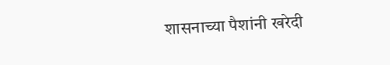शासनाच्या पैशांनी खरेदी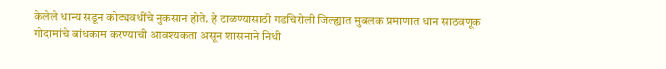केलेले धान्य सडून कोट्यवधींचे नुकसान होते. हे टाळण्यासाठी गडचिरोली जिल्ह्यात मुबलक प्रमाणात धान साठवणूक गोदामांचे बांधकाम करण्याची आवश्यकता असून शासनाने निधी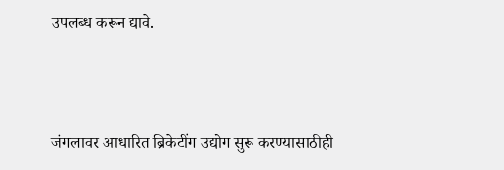उपलब्ध करून द्यावे.



जंगलावर आधारित ब्रिकेटींग उद्योग सुरू करण्यासाठीही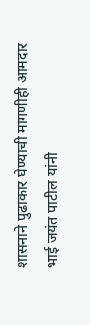शासनाने पुढाकार घेण्याची मागणीही आमदार भाई जयंत पाटील यांनी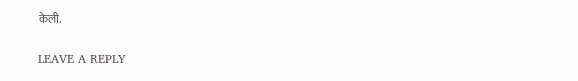केली.

LEAVE A REPLY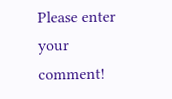Please enter your comment!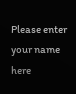Please enter your name here